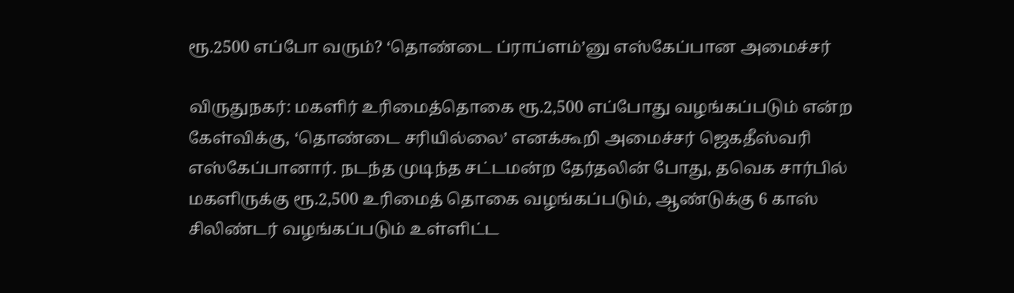ரூ.2500 எப்போ வரும்? ‘தொண்டை ப்ராப்ளம்’னு எஸ்கேப்பான அமைச்சர்

விருதுநகர்: மகளிர் உரிமைத்தொகை ரூ.2,500 எப்போது வழங்கப்படும் என்ற கேள்விக்கு, ‘தொண்டை சரியில்லை’ எனக்கூறி அமைச்சர் ஜெகதீஸ்வரி எஸ்கேப்பானார். நடந்த முடிந்த சட்டமன்ற தேர்தலின் போது, தவெக சார்பில் மகளிருக்கு ரூ.2,500 உரிமைத் தொகை வழங்கப்படும், ஆண்டுக்கு 6 காஸ் சிலிண்டர் வழங்கப்படும் உள்ளிட்ட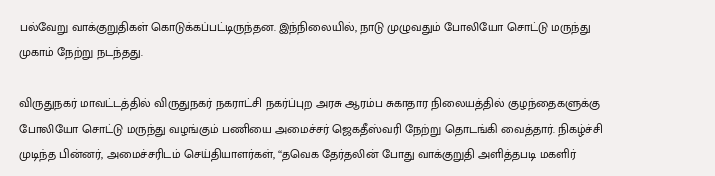பல்வேறு வாக்குறுதிகள் கொடுக்கப்பட்டிருந்தன. இந்நிலையில், நாடு முழுவதும் போலியோ சொட்டு மருந்து முகாம் நேற்று நடந்தது.

விருதுநகர் மாவட்டத்தில் விருதுநகர் நகராட்சி நகர்ப்புற அரசு ஆரம்ப சுகாதார நிலையத்தில் குழந்தைகளுக்கு போலியோ சொட்டு மருந்து வழங்கும் பணியை அமைச்சர் ஜெகதீஸ்வரி நேற்று தொடங்கி வைத்தார். நிகழ்ச்சி முடிந்த பின்னர், அமைச்சரிடம் செய்தியாளர்கள், ‘‘தவெக தேர்தலின் போது வாக்குறுதி அளித்தபடி மகளிர்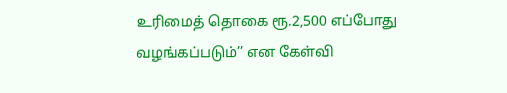உரிமைத் தொகை ரூ.2,500 எப்போது வழங்கப்படும்’’ என கேள்வி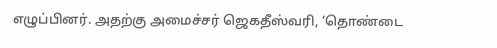எழுப்பினர். அதற்கு அமைச்சர் ஜெகதீஸ்வரி, ‘தொண்டை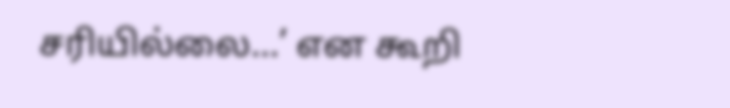சரியில்லை…’ என கூறி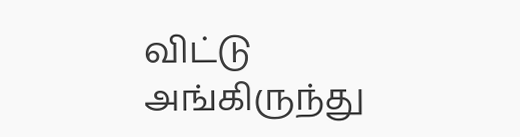விட்டு அங்கிருந்து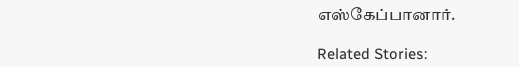எஸ்கேப்பானார்.

Related Stories: